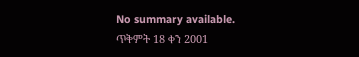No summary available.
ጥቅምት 18 ቀን 2001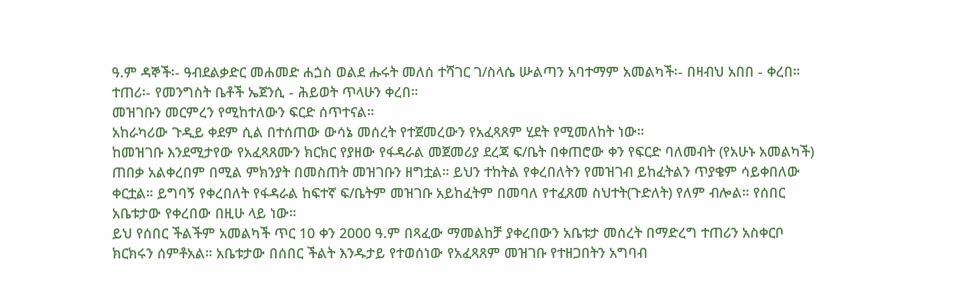ዓ.ም ዳኞች፡- ዓብደልቃድር መሐመድ ሐጏስ ወልደ ሑሩት መለሰ ተሻገር ገ/ስላሴ ሡልጣን አባተማም አመልካች፡- በዛብህ አበበ - ቀረበ።
ተጠሪ፡- የመንግስት ቤቶች ኤጀንሲ - ሕይወት ጥላሁን ቀረበ።
መዝገቡን መርምረን የሚከተለውን ፍርድ ሰጥተናል።
አከራካሪው ጉዲይ ቀደም ሲል በተሰጠው ውሳኔ መሰረት የተጀመረውን የአፈጻጸም ሂደት የሚመለከት ነው።
ከመዝገቡ እንደሚታየው የአፈጻጸሙን ክርክር የያዘው የፋዳራል መጀመሪያ ደረጃ ፍ/ቤት በቀጠሮው ቀን የፍርድ ባለመብት (የአሁኑ አመልካች) ጠበቃ አልቀረበም በሚል ምክንያት በመስጠት መዝገቡን ዘግቷል። ይህን ተከትል የቀረበለትን የመዝገብ ይከፈትልን ጥያቄም ሳይቀበለው ቀርቷል። ይግባኝ የቀረበለት የፋዳራል ከፍተኛ ፍ/ቤትም መዝገቡ አይከፈትም በመባለ የተፈጸመ ስህተት(ጉድለት) የለም ብሎል። የሰበር አቤቱታው የቀረበው በዚሁ ላይ ነው።
ይህ የሰበር ችልችም አመልካች ጥር 10 ቀን 2000 ዓ.ም በጻፈው ማመልከቻ ያቀረበውን አቤቱታ መሰረት በማድረግ ተጠሪን አስቀርቦ ክርክሩን ሰምቶአል። አቤቱታው በሰበር ችልት እንዱታይ የተወሰነው የአፈጻጸም መዝገቡ የተዘጋበትን አግባብ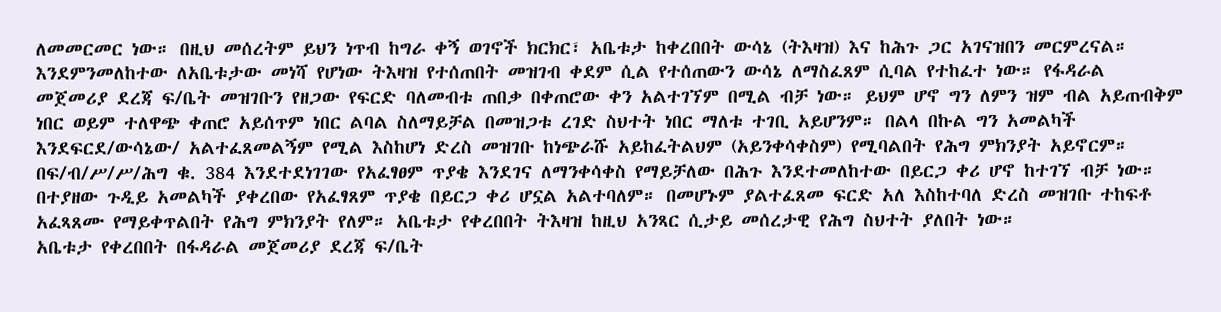ለመመርመር ነው። በዚህ መሰረትም ይህን ነጥብ ከግራ ቀኝ ወገኖች ክርክር፣ አቤቱታ ከቀረበበት ውሳኔ (ትእዛዝ) እና ከሕጉ ጋር አገናዝበን መርምረናል።
እንደምንመለከተው ለአቤቱታው መነሻ የሆነው ትእዛዝ የተሰጠበት መዝገብ ቀደም ሲል የተሰጠውን ውሳኔ ለማስፈጸም ሲባል የተከፈተ ነው። የፋዳራል መጀመሪያ ደረጃ ፍ/ቤት መዝገቡን የዘጋው የፍርድ ባለመብቱ ጠበቃ በቀጠሮው ቀን አልተገኘም በሚል ብቻ ነው። ይህም ሆኖ ግን ለምን ዝም ብል አይጠብቅም ነበር ወይም ተለዋጭ ቀጠሮ አይሰጥም ነበር ልባል ስለማይቻል በመዝጋቱ ረገድ ስህተት ነበር ማለቱ ተገቢ አይሆንም። በልላ በኩል ግን አመልካች እንደፍርደ/ውሳኔው/ አልተፈጸመልኝም የሚል እስከሆነ ድረስ መዝገቡ ከነጭራሹ አይከፈትልህም (አይንቀሳቀስም) የሚባልበት የሕግ ምክንያት አይኖርም። በፍ/ብ/ሥ/ሥ/ሕግ ቁ. 384 እንደተደነገገው የአፈፃፀም ጥያቄ እንደገና ለማንቀሳቀስ የማይቻለው በሕጉ እንደተመለከተው በይርጋ ቀሪ ሆኖ ከተገኘ ብቻ ነው። በተያዘው ጉዲይ አመልካች ያቀረበው የአፈፃጸም ጥያቄ በይርጋ ቀሪ ሆኗል አልተባለም። በመሆኑም ያልተፈጸመ ፍርድ አለ እስከተባለ ድረስ መዝገቡ ተከፍቶ አፈጻጸሙ የማይቀጥልበት የሕግ ምክንያት የለም። አቤቱታ የቀረበበት ትእዛዝ ከዚህ አንጻር ሲታይ መሰረታዊ የሕግ ስህተት ያለበት ነው።
አቤቱታ የቀረበበት በፋዳራል መጀመሪያ ደረጃ ፍ/ቤት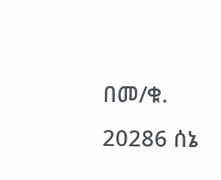በመ/ቁ. 20286 ሰኔ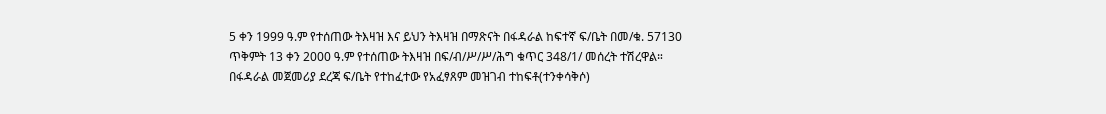5 ቀን 1999 ዓ.ም የተሰጠው ትእዛዝ እና ይህን ትእዛዝ በማጽናት በፋዳራል ከፍተኛ ፍ/ቤት በመ/ቁ. 57130 ጥቅምት 13 ቀን 2000 ዓ.ም የተሰጠው ትእዛዝ በፍ/ብ/ሥ/ሥ/ሕግ ቁጥር 348/1/ መሰረት ተሽረዋል።
በፋዳራል መጀመሪያ ደረጃ ፍ/ቤት የተከፈተው የአፈፃጸም መዝገብ ተከፍቶ(ተንቀሳቅሶ)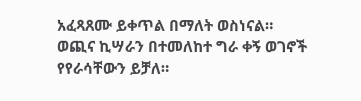አፈጻጸሙ ይቀጥል በማለት ወስነናል።
ወጪና ኪሣራን በተመለከተ ግራ ቀኝ ወገኖች የየራሳቸውን ይቻለ።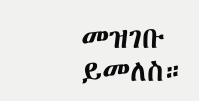መዝገቡ ይመለስ።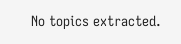No topics extracted.